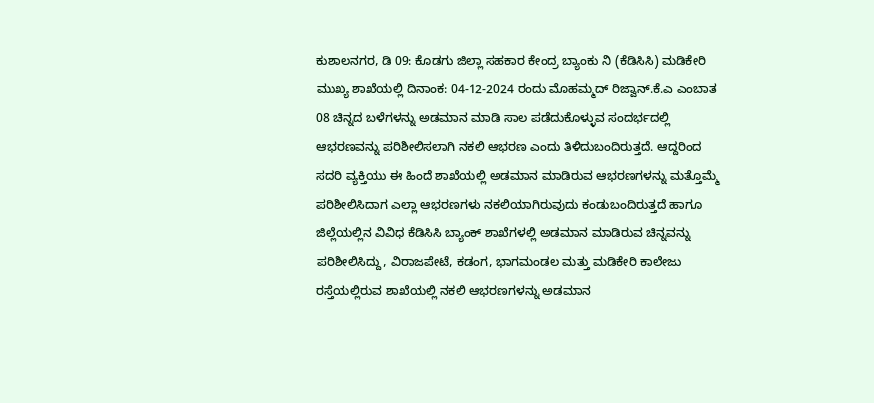ಕುಶಾಲನಗರ, ಡಿ 09: ಕೊಡಗು ಜಿಲ್ಲಾ ಸಹಕಾರ ಕೇಂದ್ರ ಬ್ಯಾಂಕು ನಿ (ಕೆಡಿಸಿಸಿ) ಮಡಿಕೇರಿ ಮುಖ್ಯ ಶಾಖೆಯಲ್ಲಿ ದಿನಾಂಕ: 04-12-2024 ರಂದು ಮೊಹಮ್ಮದ್ ರಿಜ್ವಾನ್.ಕೆ.ಎ ಎಂಬಾತ 08 ಚಿನ್ನದ ಬಳೆಗಳನ್ನು ಅಡಮಾನ ಮಾಡಿ ಸಾಲ ಪಡೆದುಕೊಳ್ಳುವ ಸಂದರ್ಭದಲ್ಲಿ ಆಭರಣವನ್ನು ಪರಿಶೀಲಿಸಲಾಗಿ ನಕಲಿ ಆಭರಣ ಎಂದು ತಿಳಿದುಬಂದಿರುತ್ತದೆ. ಆದ್ದರಿಂದ ಸದರಿ ವ್ಯಕ್ತಿಯು ಈ ಹಿಂದೆ ಶಾಖೆಯಲ್ಲಿ ಅಡಮಾನ ಮಾಡಿರುವ ಆಭರಣಗಳನ್ನು ಮತ್ತೊಮ್ಮೆ ಪರಿಶೀಲಿಸಿದಾಗ ಎಲ್ಲಾ ಆಭರಣಗಳು ನಕಲಿಯಾಗಿರುವುದು ಕಂಡುಬಂದಿರುತ್ತದೆ ಹಾಗೂ ಜಿಲ್ಲೆಯಲ್ಲಿನ ವಿವಿಧ ಕೆಡಿಸಿಸಿ ಬ್ಯಾಂಕ್ ಶಾಖೆಗಳಲ್ಲಿ ಅಡಮಾನ ಮಾಡಿರುವ ಚಿನ್ನವನ್ನು ಪರಿಶೀಲಿಸಿದ್ದು, ವಿರಾಜಪೇಟೆ, ಕಡಂಗ, ಭಾಗಮಂಡಲ ಮತ್ತು ಮಡಿಕೇರಿ ಕಾಲೇಜು ರಸ್ತೆಯಲ್ಲಿರುವ ಶಾಖೆಯಲ್ಲಿ ನಕಲಿ ಆಭರಣಗಳನ್ನು ಅಡಮಾನ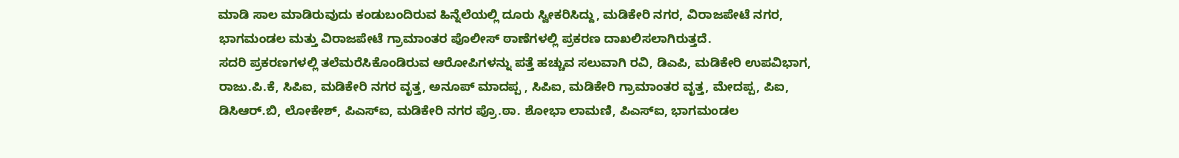ಮಾಡಿ ಸಾಲ ಮಾಡಿರುವುದು ಕಂಡುಬಂದಿರುವ ಹಿನ್ನೆಲೆಯಲ್ಲಿ ದೂರು ಸ್ವೀಕರಿಸಿದ್ದು, ಮಡಿಕೇರಿ ನಗರ, ವಿರಾಜಪೇಟೆ ನಗರ, ಭಾಗಮಂಡಲ ಮತ್ತು ವಿರಾಜಪೇಟೆ ಗ್ರಾಮಾಂತರ ಪೊಲೀಸ್ ಠಾಣೆಗಳಲ್ಲಿ ಪ್ರಕರಣ ದಾಖಲಿಸಲಾಗಿರುತ್ತದೆ.
ಸದರಿ ಪ್ರಕರಣಗಳಲ್ಲಿ ತಲೆಮರೆಸಿಕೊಂಡಿರುವ ಆರೋಪಿಗಳನ್ನು ಪತ್ತೆ ಹಚ್ಚುವ ಸಲುವಾಗಿ ರವಿ, ಡಿಎಪಿ, ಮಡಿಕೇರಿ ಉಪವಿಭಾಗ, ರಾಜು.ಪಿ.ಕೆ, ಸಿಪಿಐ, ಮಡಿಕೇರಿ ನಗರ ವೃತ್ತ, ಅನೂಪ್ ಮಾದಪ್ಪ , ಸಿಪಿಐ, ಮಡಿಕೇರಿ ಗ್ರಾಮಾಂತರ ವೃತ್ತ, ಮೇದಪ್ಪ, ಪಿಐ, ಡಿಸಿಆರ್.ಬಿ, ಲೋಕೇಶ್, ಪಿಎಸ್ಐ, ಮಡಿಕೇರಿ ನಗರ ಪ್ರೊ.ಠಾ. ಶೋಭಾ ಲಾಮಣಿ, ಪಿಎಸ್ಐ, ಭಾಗಮಂಡಲ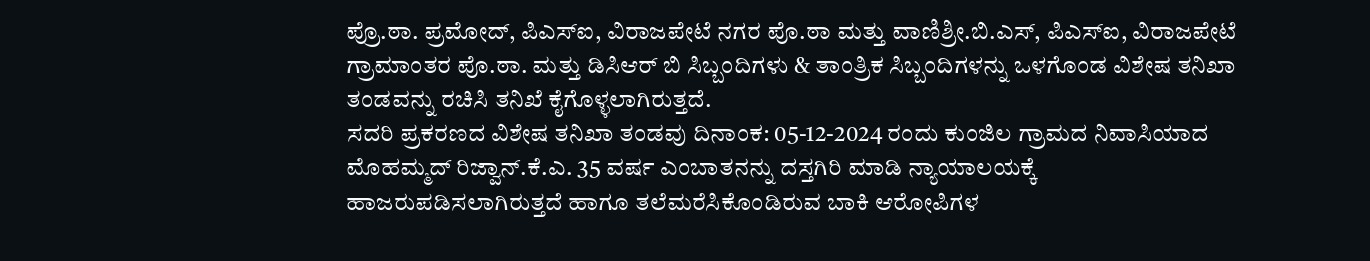ಪ್ರೊ.ಠಾ. ಪ್ರಮೋದ್, ಪಿಎಸ್ಐ, ವಿರಾಜಪೇಟೆ ನಗರ ಪೊ.ಠಾ ಮತ್ತು ವಾಣಿಶ್ರೀ.ಬಿ.ಎಸ್, ಪಿಎಸ್ಐ, ವಿರಾಜಪೇಟೆ ಗ್ರಾಮಾಂತರ ಪೊ.ಠಾ. ಮತ್ತು ಡಿಸಿಆರ್ ಬಿ ಸಿಬ್ಬಂದಿಗಳು & ತಾಂತ್ರಿಕ ಸಿಬ್ಬಂದಿಗಳನ್ನು ಒಳಗೊಂಡ ವಿಶೇಷ ತನಿಖಾ ತಂಡವನ್ನು ರಚಿಸಿ ತನಿಖೆ ಕೈಗೊಳ್ಳಲಾಗಿರುತ್ತದೆ.
ಸದರಿ ಪ್ರಕರಣದ ವಿಶೇಷ ತನಿಖಾ ತಂಡವು ದಿನಾಂಕ: 05-12-2024 ರಂದು ಕುಂಜಿಲ ಗ್ರಾಮದ ನಿವಾಸಿಯಾದ ಮೊಹಮ್ಮದ್ ರಿಜ್ವಾನ್.ಕೆ.ಎ. 35 ವರ್ಷ ಎಂಬಾತನನ್ನು ದಸ್ತಗಿರಿ ಮಾಡಿ ನ್ಯಾಯಾಲಯಕ್ಕೆ ಹಾಜರುಪಡಿಸಲಾಗಿರುತ್ತದೆ ಹಾಗೂ ತಲೆಮರೆಸಿಕೊಂಡಿರುವ ಬಾಕಿ ಆರೋಪಿಗಳ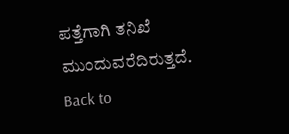ಪತ್ತೆಗಾಗಿ ತನಿಖೆ ಮುಂದುವರೆದಿರುತ್ತದೆ.
Back to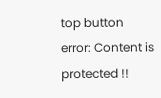top button
error: Content is protected !!